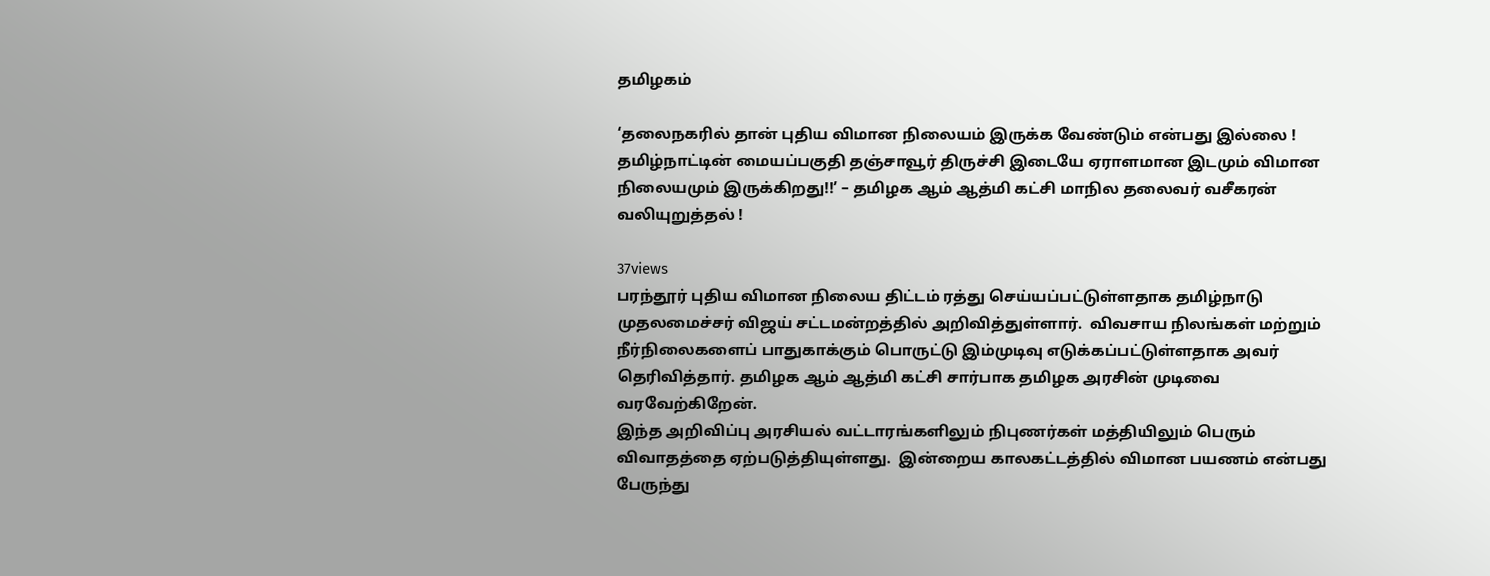தமிழகம்

‘தலைநகரில் தான் புதிய விமான நிலையம் இருக்க வேண்டும் என்பது இல்லை ! தமிழ்நாட்டின் மையப்பகுதி தஞ்சாவூர் திருச்சி இடையே ஏராளமான இடமும் விமான நிலையமும் இருக்கிறது!!’ – தமிழக ஆம் ஆத்மி கட்சி மாநில தலைவர் வசீகரன் வலியுறுத்தல் !

37views
பரந்தூர் புதிய விமான நிலைய திட்டம் ரத்து செய்யப்பட்டுள்ளதாக தமிழ்நாடு முதலமைச்சர் விஜய் சட்டமன்றத்தில் அறிவித்துள்ளார்.  விவசாய நிலங்கள் மற்றும் நீர்நிலைகளைப் பாதுகாக்கும் பொருட்டு இம்முடிவு எடுக்கப்பட்டுள்ளதாக அவர் தெரிவித்தார். தமிழக ஆம் ஆத்மி கட்சி சார்பாக தமிழக அரசின் முடிவை வரவேற்கிறேன்.
இந்த அறிவிப்பு அரசியல் வட்டாரங்களிலும் நிபுணர்கள் மத்தியிலும் பெரும் விவாதத்தை ஏற்படுத்தியுள்ளது.  இன்றைய காலகட்டத்தில் விமான பயணம் என்பது பேருந்து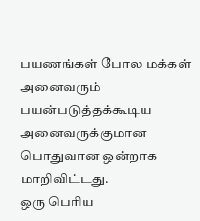பயணங்கள் போல மக்கள் அனைவரும் பயன்படுத்தக்கூடிய அனைவருக்குமான பொதுவான ஒன்றாக மாறிவிட்டது.
ஒரு பெரிய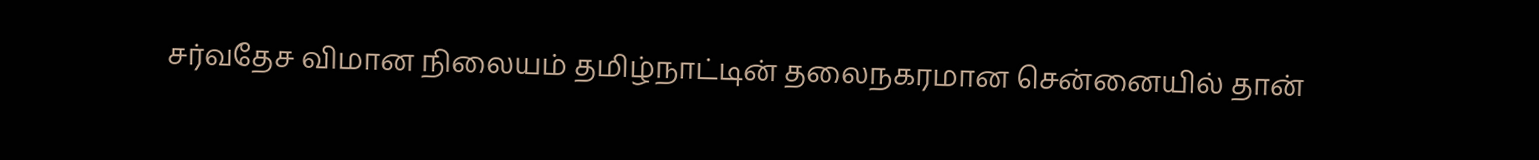சர்வதேச விமான நிலையம் தமிழ்நாட்டின் தலைநகரமான சென்னையில் தான்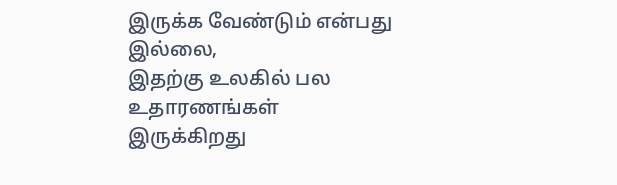இருக்க வேண்டும் என்பது இல்லை,
இதற்கு உலகில் பல உதாரணங்கள் இருக்கிறது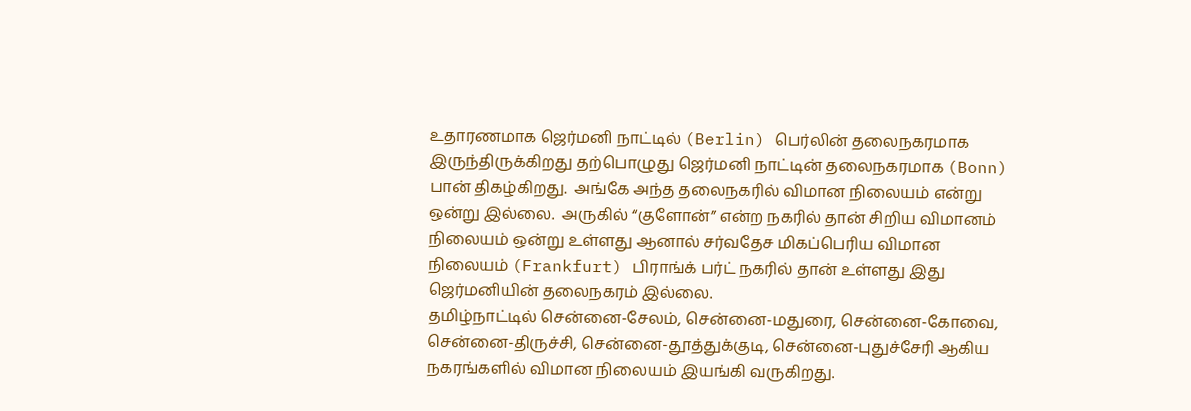உதாரணமாக ஜெர்மனி நாட்டில் (Berlin) பெர்லின் தலைநகரமாக இருந்திருக்கிறது தற்பொழுது ஜெர்மனி நாட்டின் தலைநகரமாக (Bonn) பான் திகழ்கிறது.  அங்கே அந்த தலைநகரில் விமான நிலையம் என்று ஒன்று இல்லை.  அருகில் “குளோன்” என்ற நகரில் தான் சிறிய விமானம் நிலையம் ஒன்று உள்ளது ஆனால் சர்வதேச மிகப்பெரிய விமான நிலையம் (Frankfurt) பிராங்க் பர்ட் நகரில் தான் உள்ளது இது ஜெர்மனியின் தலைநகரம் இல்லை.
தமிழ்நாட்டில் சென்னை-சேலம், சென்னை-மதுரை, சென்னை-கோவை, சென்னை-திருச்சி, சென்னை-தூத்துக்குடி, சென்னை-புதுச்சேரி ஆகிய நகரங்களில் விமான நிலையம் இயங்கி வருகிறது.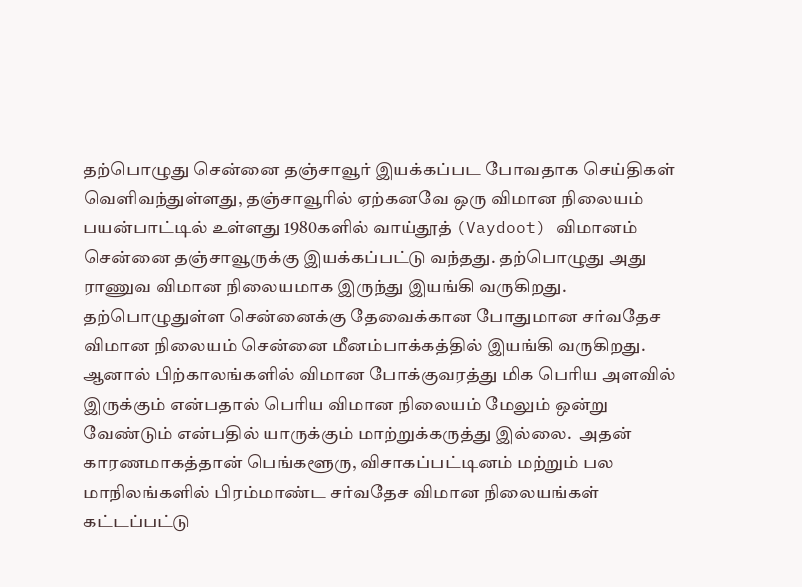தற்பொழுது சென்னை தஞ்சாவூர் இயக்கப்பட போவதாக செய்திகள் வெளிவந்துள்ளது, தஞ்சாவூரில் ஏற்கனவே ஒரு விமான நிலையம் பயன்பாட்டில் உள்ளது 1980களில் வாய்தூத் (Vaydoot) விமானம் சென்னை தஞ்சாவூருக்கு இயக்கப்பட்டு வந்தது. தற்பொழுது அது ராணுவ விமான நிலையமாக இருந்து இயங்கி வருகிறது.
தற்பொழுதுள்ள சென்னைக்கு தேவைக்கான போதுமான சர்வதேச விமான நிலையம் சென்னை மீனம்பாக்கத்தில் இயங்கி வருகிறது.  ஆனால் பிற்காலங்களில் விமான போக்குவரத்து மிக பெரிய அளவில் இருக்கும் என்பதால் பெரிய விமான நிலையம் மேலும் ஒன்று வேண்டும் என்பதில் யாருக்கும் மாற்றுக்கருத்து இல்லை.  அதன் காரணமாகத்தான் பெங்களூரு, விசாகப்பட்டினம் மற்றும் பல மாநிலங்களில் பிரம்மாண்ட சர்வதேச விமான நிலையங்கள் கட்டப்பட்டு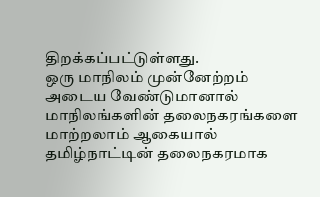திறக்கப்பட்டுள்ளது.
ஒரு மாநிலம் முன்னேற்றம் அடைய வேண்டுமானால் மாநிலங்களின் தலைநகரங்களை மாற்றலாம் ஆகையால் தமிழ்நாட்டின் தலைநகரமாக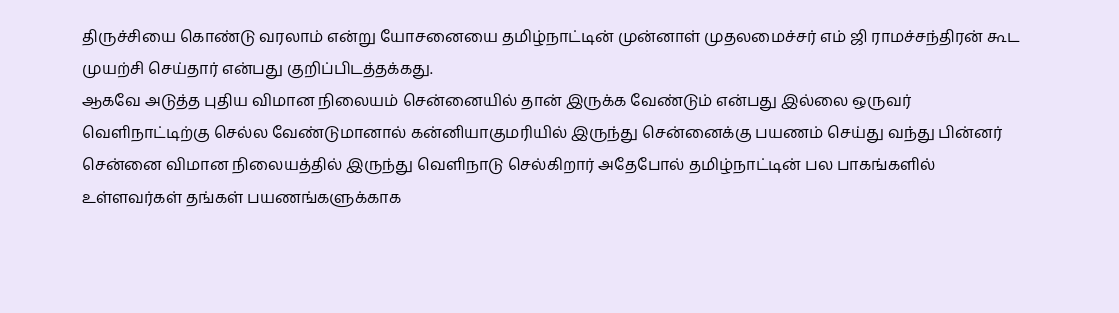திருச்சியை கொண்டு வரலாம் என்று யோசனையை தமிழ்நாட்டின் முன்னாள் முதலமைச்சர் எம் ஜி ராமச்சந்திரன் கூட முயற்சி செய்தார் என்பது குறிப்பிடத்தக்கது.
ஆகவே அடுத்த புதிய விமான நிலையம் சென்னையில் தான் இருக்க வேண்டும் என்பது இல்லை ஒருவர் வெளிநாட்டிற்கு செல்ல வேண்டுமானால் கன்னியாகுமரியில் இருந்து சென்னைக்கு பயணம் செய்து வந்து பின்னர் சென்னை விமான நிலையத்தில் இருந்து வெளிநாடு செல்கிறார் அதேபோல் தமிழ்நாட்டின் பல பாகங்களில் உள்ளவர்கள் தங்கள் பயணங்களுக்காக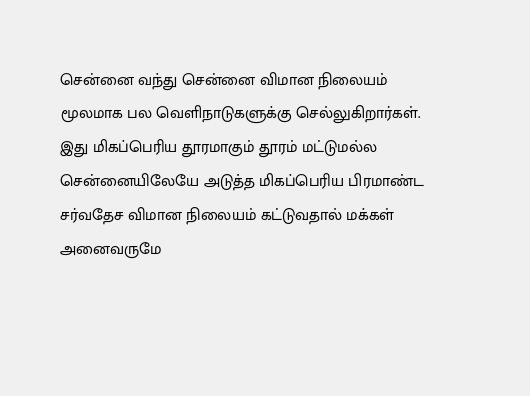சென்னை வந்து சென்னை விமான நிலையம் மூலமாக பல வெளிநாடுகளுக்கு செல்லுகிறார்கள்.  இது மிகப்பெரிய தூரமாகும் தூரம் மட்டுமல்ல சென்னையிலேயே அடுத்த மிகப்பெரிய பிரமாண்ட சர்வதேச விமான நிலையம் கட்டுவதால் மக்கள் அனைவருமே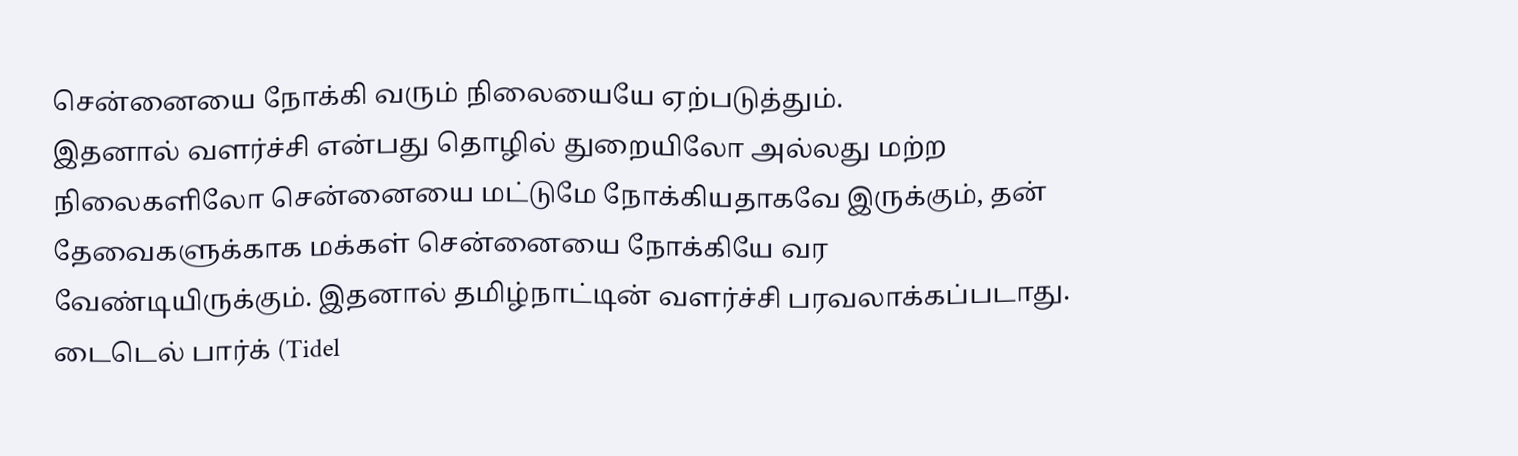சென்னையை நோக்கி வரும் நிலையையே ஏற்படுத்தும்.
இதனால் வளர்ச்சி என்பது தொழில் துறையிலோ அல்லது மற்ற நிலைகளிலோ சென்னையை மட்டுமே நோக்கியதாகவே இருக்கும், தன் தேவைகளுக்காக மக்கள் சென்னையை நோக்கியே வர வேண்டியிருக்கும். இதனால் தமிழ்நாட்டின் வளர்ச்சி பரவலாக்கப்படாது.  டைடெல் பார்க் (Tidel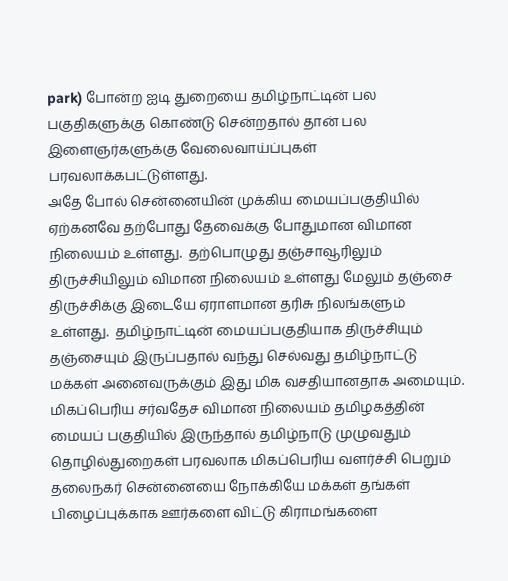park) போன்ற ஐடி துறையை தமிழ்நாட்டின் பல பகுதிகளுக்கு கொண்டு சென்றதால் தான் பல இளைஞர்களுக்கு வேலைவாய்ப்புகள் பரவலாக்கபட்டுள்ளது.
அதே போல் சென்னையின் முக்கிய மையப்பகுதியில் ஏற்கனவே தற்போது தேவைக்கு போதுமான விமான நிலையம் உள்ளது.  தற்பொழுது தஞ்சாவூரிலும் திருச்சியிலும் விமான நிலையம் உள்ளது மேலும் தஞ்சை திருச்சிக்கு இடையே ஏராளமான தரிசு நிலங்களும் உள்ளது.  தமிழ்நாட்டின் மையப்பகுதியாக திருச்சியும் தஞ்சையும் இருப்பதால் வந்து செல்வது தமிழ்நாட்டு மக்கள் அனைவருக்கும் இது மிக வசதியானதாக அமையும்.
மிகப்பெரிய சர்வதேச விமான நிலையம் தமிழகத்தின் மையப் பகுதியில் இருந்தால் தமிழ்நாடு முழுவதும் தொழில்துறைகள் பரவலாக மிகப்பெரிய வளர்ச்சி பெறும் தலைநகர் சென்னையை நோக்கியே மக்கள் தங்கள் பிழைப்புக்காக ஊர்களை விட்டு கிராமங்களை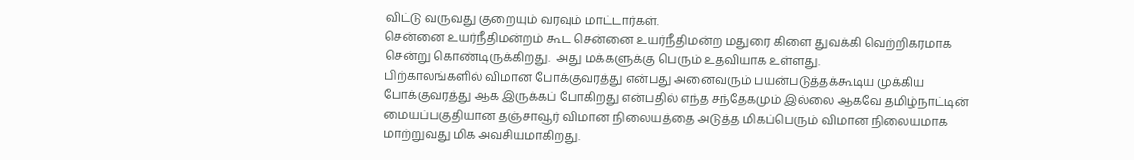விட்டு வருவது குறையும் வரவும் மாட்டார்கள்.
சென்னை உயர்நீதிமன்றம் கூட சென்னை உயர்நீதிமன்ற மதுரை கிளை துவக்கி வெற்றிகரமாக சென்று கொண்டிருக்கிறது.  அது மக்களுக்கு பெரும் உதவியாக உள்ளது.
பிற்காலங்களில் விமான போக்குவரத்து என்பது அனைவரும் பயன்படுத்தக்கூடிய முக்கிய போக்குவரத்து ஆக இருக்கப் போகிறது என்பதில் எந்த சந்தேகமும் இல்லை ஆகவே தமிழ்நாட்டின் மையப்பகுதியான தஞ்சாவூர் விமான நிலையத்தை அடுத்த மிகப்பெரும் விமான நிலையமாக மாற்றுவது மிக அவசியமாகிறது.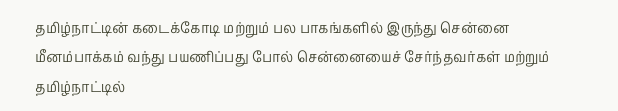தமிழ்நாட்டின் கடைக்கோடி மற்றும் பல பாகங்களில் இருந்து சென்னை மீனம்பாக்கம் வந்து பயணிப்பது போல் சென்னையைச் சேர்ந்தவர்கள் மற்றும் தமிழ்நாட்டில்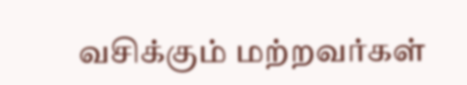வசிக்கும் மற்றவர்கள்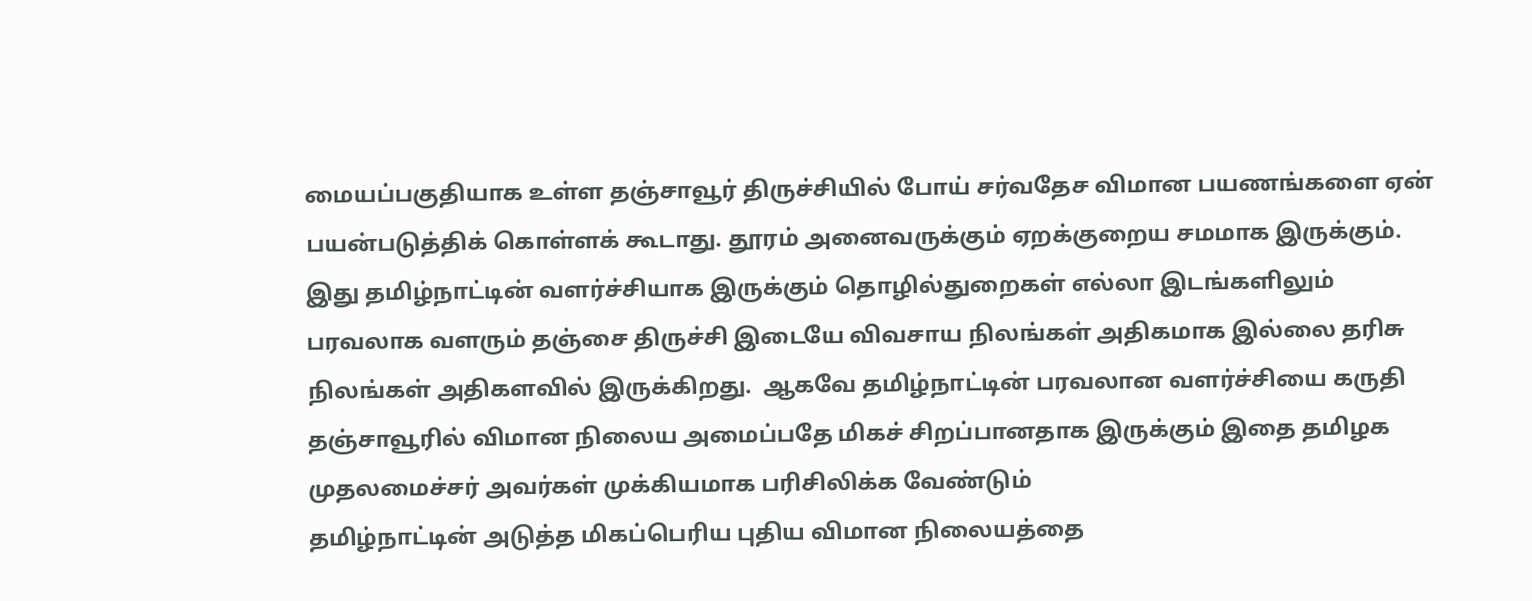மையப்பகுதியாக உள்ள தஞ்சாவூர் திருச்சியில் போய் சர்வதேச விமான பயணங்களை ஏன் பயன்படுத்திக் கொள்ளக் கூடாது. தூரம் அனைவருக்கும் ஏறக்குறைய சமமாக இருக்கும்.
இது தமிழ்நாட்டின் வளர்ச்சியாக இருக்கும் தொழில்துறைகள் எல்லா இடங்களிலும் பரவலாக வளரும் தஞ்சை திருச்சி இடையே விவசாய நிலங்கள் அதிகமாக இல்லை தரிசு நிலங்கள் அதிகளவில் இருக்கிறது.  ஆகவே தமிழ்நாட்டின் பரவலான வளர்ச்சியை கருதி தஞ்சாவூரில் விமான நிலைய அமைப்பதே மிகச் சிறப்பானதாக இருக்கும் இதை தமிழக முதலமைச்சர் அவர்கள் முக்கியமாக பரிசிலிக்க வேண்டும்
தமிழ்நாட்டின் அடுத்த மிகப்பெரிய புதிய விமான நிலையத்தை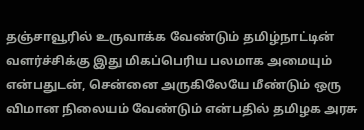தஞ்சாவூரில் உருவாக்க வேண்டும் தமிழ்நாட்டின் வளர்ச்சிக்கு இது மிகப்பெரிய பலமாக அமையும் என்பதுடன், சென்னை அருகிலேயே மீண்டும் ஒரு விமான நிலையம் வேண்டும் என்பதில் தமிழக அரசு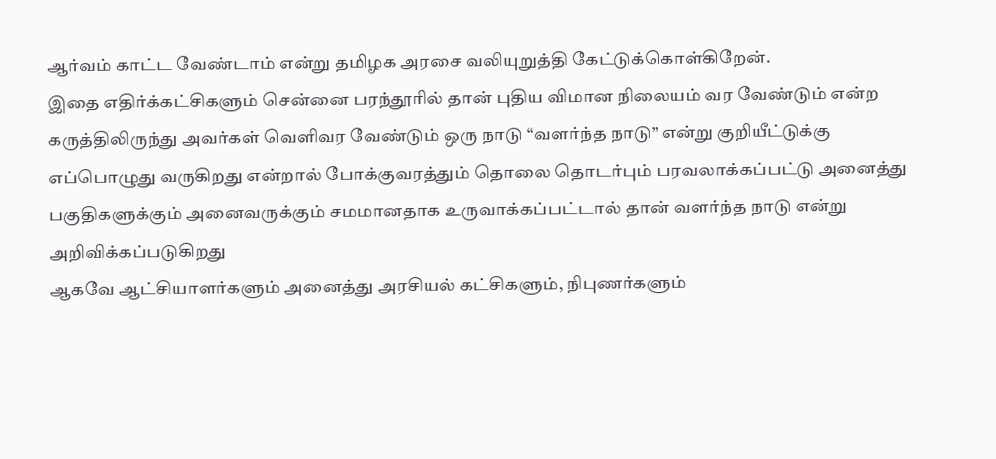ஆர்வம் காட்ட வேண்டாம் என்று தமிழக அரசை வலியுறுத்தி கேட்டுக்கொள்கிறேன்.
இதை எதிர்க்கட்சிகளும் சென்னை பரந்தூரில் தான் புதிய விமான நிலையம் வர வேண்டும் என்ற கருத்திலிருந்து அவர்கள் வெளிவர வேண்டும் ஒரு நாடு “வளர்ந்த நாடு” என்று குறியீட்டுக்கு எப்பொழுது வருகிறது என்றால் போக்குவரத்தும் தொலை தொடர்பும் பரவலாக்கப்பட்டு அனைத்து பகுதிகளுக்கும் அனைவருக்கும் சமமானதாக உருவாக்கப்பட்டால் தான் வளர்ந்த நாடு என்று அறிவிக்கப்படுகிறது
ஆகவே ஆட்சியாளர்களும் அனைத்து அரசியல் கட்சிகளும், நிபுணர்களும்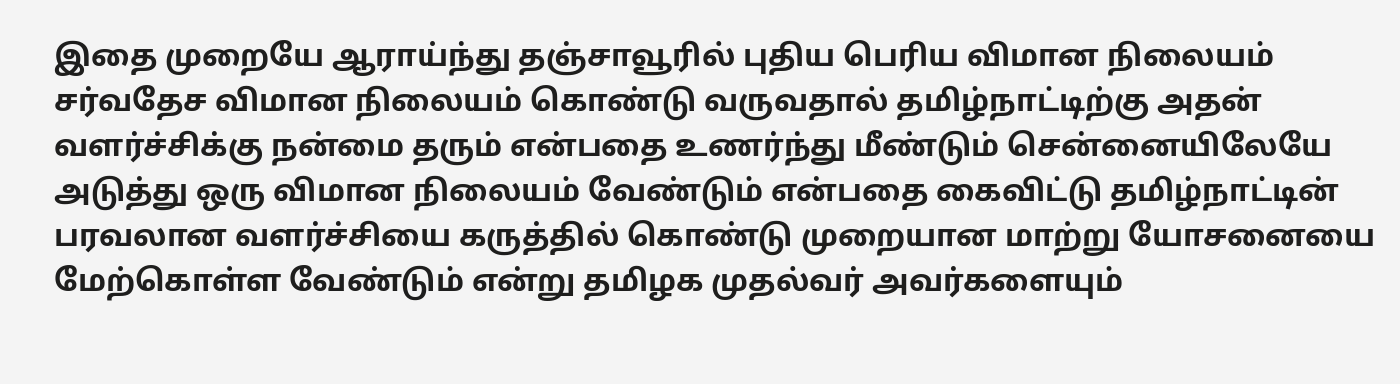இதை முறையே ஆராய்ந்து தஞ்சாவூரில் புதிய பெரிய விமான நிலையம் சர்வதேச விமான நிலையம் கொண்டு வருவதால் தமிழ்நாட்டிற்கு அதன் வளர்ச்சிக்கு நன்மை தரும் என்பதை உணர்ந்து மீண்டும் சென்னையிலேயே அடுத்து ஒரு விமான நிலையம் வேண்டும் என்பதை கைவிட்டு தமிழ்நாட்டின் பரவலான வளர்ச்சியை கருத்தில் கொண்டு முறையான மாற்று யோசனையை மேற்கொள்ள வேண்டும் என்று தமிழக முதல்வர் அவர்களையும்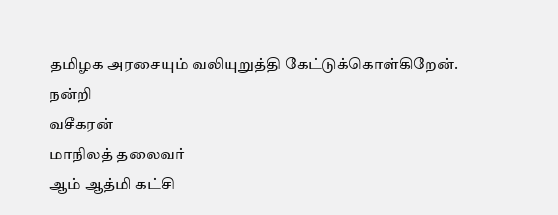தமிழக அரசையும் வலியுறுத்தி கேட்டுக்கொள்கிறேன்.
நன்றி
வசீகரன்
மாநிலத் தலைவர்
ஆம் ஆத்மி கட்சி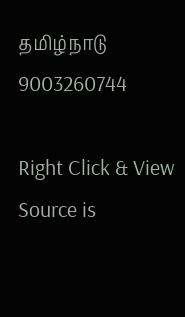தமிழ்நாடு
9003260744

Right Click & View Source is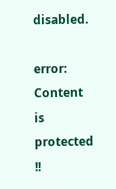disabled.

error: Content is protected !!